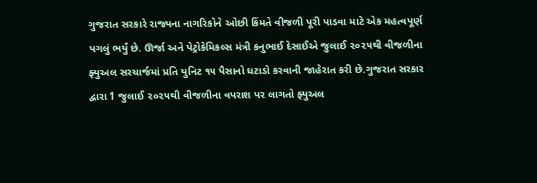ગુજરાત સરકારે રાજ્યના નાગરિકોને ઓછી કિંમતે વીજળી પૂરી પાડવા માટે એક મહત્વપૂર્ણ પગલું ભર્યું છે. ઊર્જા અને પેટ્રોકેમિકલ્સ મંત્રી કનુભાઈ દેસાઈએ જુલાઈ ૨૦૨૫થી વીજળીના ફ્યુઅલ સરચાર્જમાં પ્રતિ યુનિટ ૧૫ પૈસાનો ઘટાડો કરવાની જાહેરાત કરી છે.ગુજરાત સરકાર દ્વારા 1 જુલાઈ ૨૦૨૫થી વીજળીના વપરાશ પર લાગતો ફ્યુઅલ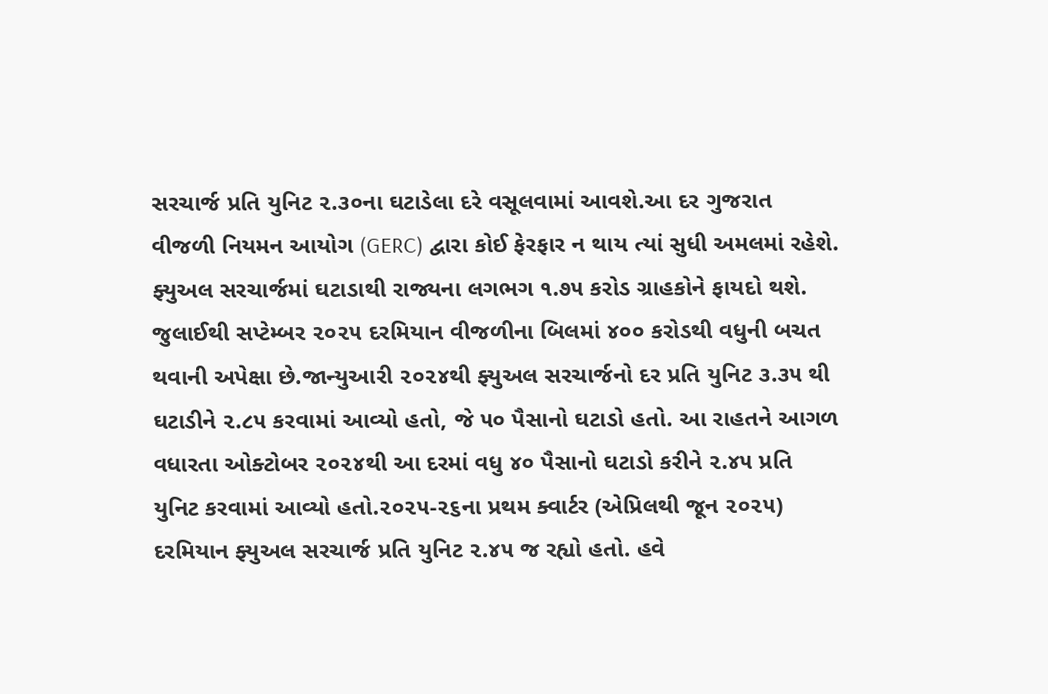સરચાર્જ પ્રતિ યુનિટ ૨.૩૦ના ઘટાડેલા દરે વસૂલવામાં આવશે.આ દર ગુજરાત વીજળી નિયમન આયોગ (GERC) દ્વારા કોઈ ફેરફાર ન થાય ત્યાં સુધી અમલમાં રહેશે. ફ્યુઅલ સરચાર્જમાં ઘટાડાથી રાજ્યના લગભગ ૧.૭૫ કરોડ ગ્રાહકોને ફાયદો થશે. જુલાઈથી સપ્ટેમ્બર ૨૦૨૫ દરમિયાન વીજળીના બિલમાં ૪૦૦ કરોડથી વધુની બચત થવાની અપેક્ષા છે.જાન્યુઆરી ૨૦૨૪થી ફ્યુઅલ સરચાર્જનો દર પ્રતિ યુનિટ ૩.૩૫ થી ઘટાડીને ૨.૮૫ કરવામાં આવ્યો હતો, જે ૫૦ પૈસાનો ઘટાડો હતો. આ રાહતને આગળ વધારતા ઓક્ટોબર ૨૦૨૪થી આ દરમાં વધુ ૪૦ પૈસાનો ઘટાડો કરીને ૨.૪૫ પ્રતિ યુનિટ કરવામાં આવ્યો હતો.૨૦૨૫-૨૬ના પ્રથમ ક્વાર્ટર (એપ્રિલથી જૂન ૨૦૨૫) દરમિયાન ફ્યુઅલ સરચાર્જ પ્રતિ યુનિટ ૨.૪૫ જ રહ્યો હતો. હવે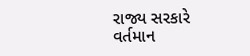રાજ્ય સરકારે વર્તમાન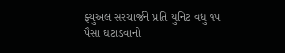ફ્યુઅલ સરચાર્જને પ્રતિ યુનિટ વધુ ૧૫ પૈસા ઘટાડવાનો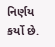નિર્ણય કર્યો છે.